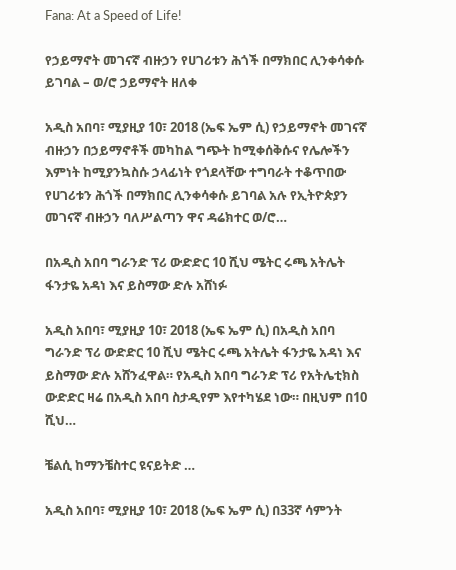Fana: At a Speed of Life!

የኃይማኖት መገናኛ ብዙኃን የሀገሪቱን ሕጎች በማክበር ሊንቀሳቀሱ ይገባል – ወ/ሮ ኃይማኖት ዘለቀ

አዲስ አበባ፣ ሚያዚያ 10፣ 2018 (ኤፍ ኤም ሲ) የኃይማኖት መገናኛ ብዙኃን በኃይማኖቶች መካከል ግጭት ከሚቀሰቅሱና የሌሎችን እምነት ከሚያንኳስሱ ኃላፊነት የጎደላቸው ተግባራት ተቆጥበው የሀገሪቱን ሕጎች በማክበር ሊንቀሳቀሱ ይገባል አሉ የኢትዮጵያን መገናኛ ብዙኃን ባለሥልጣን ዋና ዳሬክተር ወ/ሮ…

በአዲስ አበባ ግራንድ ፕሪ ውድድር 10 ሺህ ሜትር ሩጫ አትሌት ፋንታዬ አዳነ እና ይስማው ድሉ አሸነፉ

አዲስ አበባ፣ ሚያዚያ 10፣ 2018 (ኤፍ ኤም ሲ) በአዲስ አበባ ግራንድ ፕሪ ውድድር 10 ሺህ ሜትር ሩጫ አትሌት ፋንታዬ አዳነ እና ይስማው ድሉ አሸንፈዋል። የአዲስ አበባ ግራንድ ፕሪ የአትሌቲክስ ውድድር ዛሬ በአዲስ አበባ ስታዲየም እየተካሄደ ነው። በዚህም በ10 ሺህ…

ቼልሲ ከማንቼስተር ዩናይትድ …

አዲስ አበባ፣ ሚያዚያ 10፣ 2018 (ኤፍ ኤም ሲ) በ33ኛ ሳምንት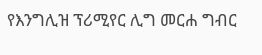የእንግሊዝ ፕሪሚየር ሊግ መርሐ ግብር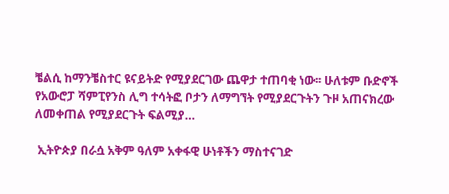ቼልሲ ከማንቼስተር ዩናይትድ የሚያደርገው ጨዋታ ተጠባቂ ነው፡፡ ሁለቱም ቡድኖች የአውሮፓ ሻምፒየንስ ሊግ ተሳትፎ ቦታን ለማግኘት የሚያደርጉትን ጉዞ አጠናክረው ለመቀጠል የሚያደርጉት ፍልሚያ…

 ኢትዮጵያ በራሷ አቅም ዓለም አቀፋዊ ሁነቶችን ማስተናገድ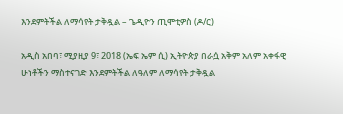እንደምትችል ለማሳየት ታቅዷል – ጌዲዮን ጢሞቲዎስ (ዶ/ር)

አዲስ አበባ፣ ሚያዚያ 9፣ 2018 (ኤፍ ኤም ሲ) ኢትዮጵያ በራሷ አቅም አለም አቀፋዊ ሁነቶችን ማስተናገድ እንደምትችል ለዓለም ለማሳየት ታቅዷል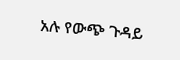አሉ የውጭ ጉዳይ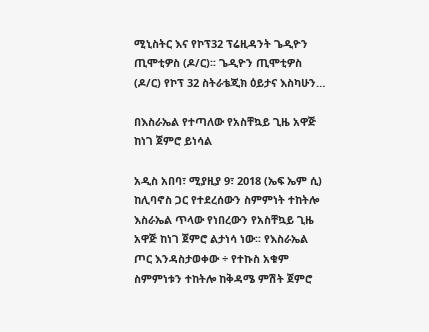ሚኒስትር እና የኮፕ32 ፕሬዚዳንት ጌዲዮን ጢሞቲዎስ (ዶ/ር)፡፡ ጌዲዮን ጢሞቲዎስ (ዶ/ር) የኮፕ 32 ስትራቴጂክ ዕይታና እስካሁን…

በእስራኤል የተጣለው የአስቸኳይ ጊዜ አዋጅ ከነገ ጀምሮ ይነሳል

አዲስ አበባ፣ ሚያዚያ 9፣ 2018 (ኤፍ ኤም ሲ) ከሊባኖስ ጋር የተደረሰውን ስምምነት ተከትሎ እስራኤል ጥላው የነበረውን የአስቸኳይ ጊዜ አዋጅ ከነገ ጀምሮ ልታነሳ ነው፡፡ የእስራኤል ጦር እንዳስታወቀው ÷ የተኩስ አቁም ስምምነቱን ተከትሎ ከቅዳሜ ምሽት ጀምሮ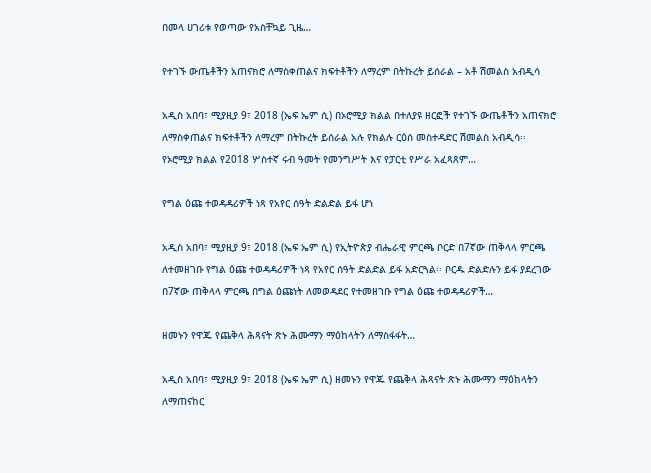በመላ ሀገሪቱ የወጣው የአስቸኳይ ጊዜ…

የተገኙ ውጤቶችን አጠናክሮ ለማስቀጠልና ክፍተቶችን ለማረም በትኩረት ይሰራል – አቶ ሽመልስ አብዲሳ

አዲስ አበባ፣ ሚያዚያ 9፣ 2018 (ኤፍ ኤም ሲ) በኦሮሚያ ክልል በተለያዩ ዘርፎች የተገኙ ውጤቶችን አጠናክሮ ለማስቀጠልና ክፍተቶችን ለማረም በትኩረት ይሰራል አሉ የክልሉ ርዕሰ መስተዳድር ሽመልስ አብዲሳ፡፡ የኦሮሚያ ክልል የ2018 ሦስተኛ ሩብ ዓመት የመንግሥት እና የፓርቲ የሥራ አፈጻጸም…

የግል ዕጩ ተወዳዳሪዎች ነጻ የአየር ሰዓት ድልድል ይፋ ሆነ

አዲስ አበባ፣ ሚያዚያ 9፣ 2018 (ኤፍ ኤም ሲ) የኢትዮጵያ ብሔራዊ ምርጫ ቦርድ በ7ኛው ጠቅላላ ምርጫ ለተመዘገቡ የግል ዕጩ ተወዳዳሪዎች ነጻ የአየር ሰዓት ድልድል ይፋ አድርጓል፡፡ ቦርዱ ድልድሉን ይፋ ያደረገው በ7ኛው ጠቅላላ ምርጫ በግል ዕጩነት ለመወዳደር የተመዘገቡ የግል ዕጩ ተወዳዳሪዎች…

ዘመኑን የዋጁ የጨቅላ ሕጻናት ጽኑ ሕሙማን ማዕከላትን ለማስፋፋት…

አዲስ አበባ፣ ሚያዚያ 9፣ 2018 (ኤፍ ኤም ሲ) ዘመኑን የዋጁ የጨቅላ ሕጻናት ጽኑ ሕሙማን ማዕከላትን ለማጠናከር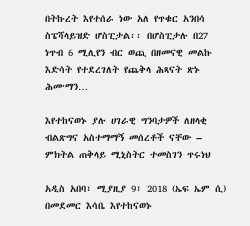በትኩረት እየተሰራ ነው አለ የጥቁር አንበሳ ስፔሻላይዝድ ሆስፒታል፡፡ በሆስፒታሉ በ27 ነጥብ 6 ሚሊየን ብር ወጪ በዘመናዊ መልኩ እድሳት የተደረገለት የጨቅላ ሕጻናት ጽኑ ሕሙማን…

እየተከናወኑ ያሉ ሀገራዊ ግንባታዎች ለዘላቂ ብልጽግና አስተማማኝ መሰረቶች ናቸው – ምክትል ጠቅላይ ሚኒስትር ተመስገን ጥሩነህ

አዲስ አበባ፣ ሚያዚያ 9፣ 2018 (ኤፍ ኤም ሲ) በመደመር እሳቤ እየተከናወኑ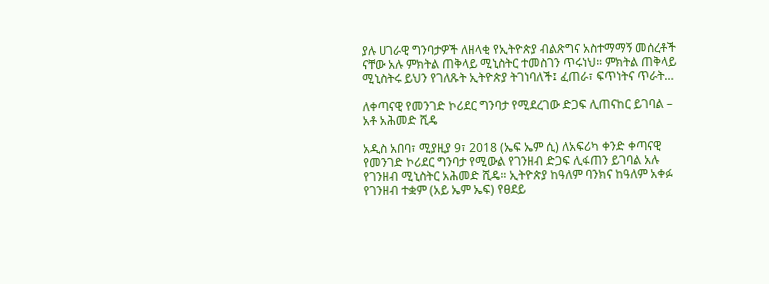ያሉ ሀገራዊ ግንባታዎች ለዘላቂ የኢትዮጵያ ብልጽግና አስተማማኝ መሰረቶች ናቸው አሉ ምክትል ጠቅላይ ሚኒስትር ተመስገን ጥሩነህ። ምክትል ጠቅላይ ሚኒስትሩ ይህን የገለጹት ኢትዮጵያ ትገነባለች፤ ፈጠራ፣ ፍጥነትና ጥራት…

ለቀጣናዊ የመንገድ ኮሪደር ግንባታ የሚደረገው ድጋፍ ሊጠናከር ይገባል – አቶ አሕመድ ሺዴ

አዲስ አበባ፣ ሚያዚያ 9፣ 2018 (ኤፍ ኤም ሲ) ለአፍሪካ ቀንድ ቀጣናዊ የመንገድ ኮሪደር ግንባታ የሚውል የገንዘብ ድጋፍ ሊፋጠን ይገባል አሉ የገንዘብ ሚኒስትር አሕመድ ሺዴ። ኢትዮጵያ ከዓለም ባንክና ከዓለም አቀፉ የገንዘብ ተቋም (አይ ኤም ኤፍ) የፀደይ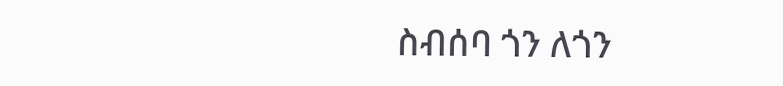ስብሰባ ጎን ለጎን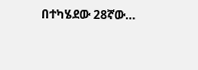በተካሄደው 28ኛው…